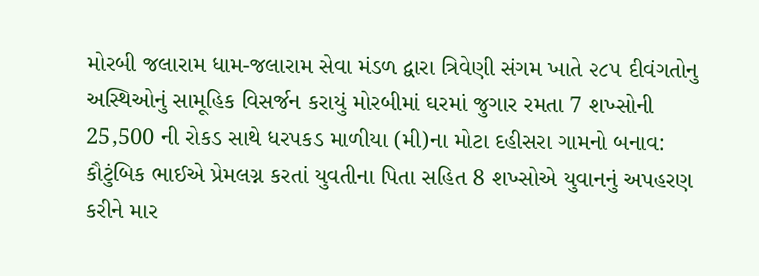મોરબી જલારામ ધામ-જલારામ સેવા મંડળ દ્વારા ત્રિવેણી સંગમ ખાતે ૨૮૫ દીવંગતોનુ અસ્થિઓનું સામૂહિક વિસર્જન કરાયું મોરબીમાં ઘરમાં જુગાર રમતા 7 શખ્સોની 25,500 ની રોકડ સાથે ધરપકડ માળીયા (મી)ના મોટા દહીસરા ગામનો બનાવ: કૌટુંબિક ભાઈએ પ્રેમલગ્ન કરતાં યુવતીના પિતા સહિત 8 શખ્સોએ યુવાનનું અપહરણ કરીને માર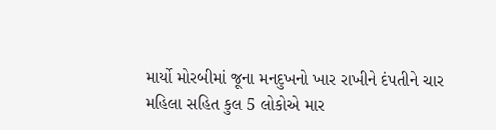માર્યો મોરબીમાં જૂના મનદુખનો ખાર રાખીને દંપતીને ચાર મહિલા સહિત કુલ 5 લોકોએ માર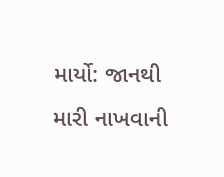માર્યો: જાનથી મારી નાખવાની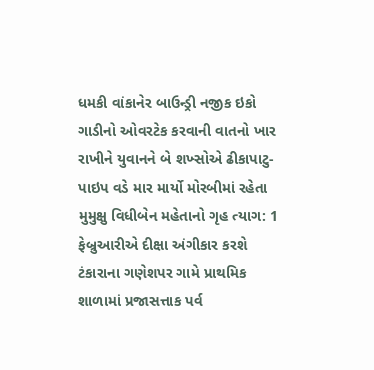ધમકી વાંકાનેર બાઉન્ડ્રી નજીક ઇકો ગાડીનો ઓવરટેક કરવાની વાતનો ખાર રાખીને યુવાનને બે શખ્સોએ ઢીકાપાટુ-પાઇપ વડે માર માર્યો મોરબીમાં રહેતા મુમુક્ષુ વિધીબેન મહેતાનો ગૃહ ત્યાગ: 1 ફેબ્રુઆરીએ દીક્ષા અંગીકાર કરશે ટંકારાના ગણેશપર ગામે પ્રાથમિક શાળામાં પ્રજાસત્તાક પર્વ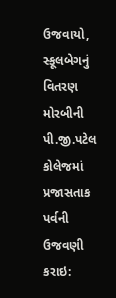ઉજવાયો, સ્કૂલબેગનું વિતરણ મોરબીની પી.જી.પટેલ કોલેજમાં પ્રજાસતાક પર્વની ઉજવણી કરાઇ: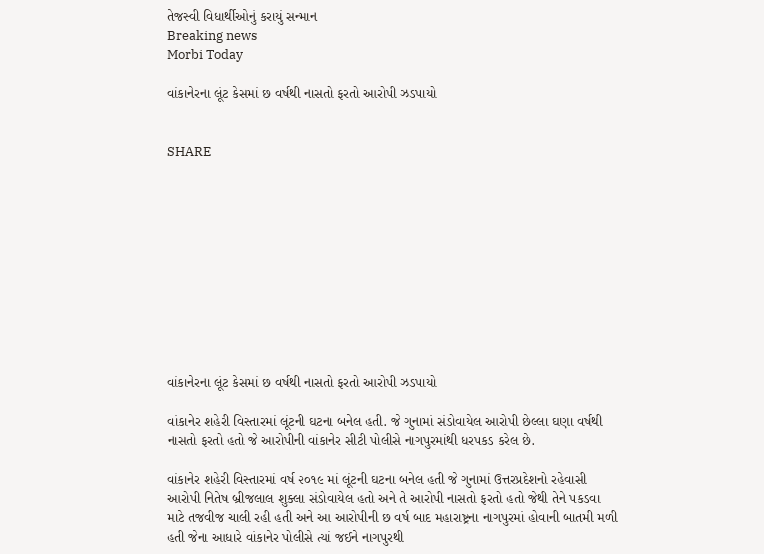તેજસ્વી વિધાર્થીઓનું કરાયું સન્માન
Breaking news
Morbi Today

વાંકાનેરના લૂંટ કેસમાં છ વર્ષથી નાસતો ફરતો આરોપી ઝડપાયો


SHARE











વાંકાનેરના લૂંટ કેસમાં છ વર્ષથી નાસતો ફરતો આરોપી ઝડપાયો

વાંકાનેર શહેરી વિસ્તારમાં લૂંટની ઘટના બનેલ હતી. જે ગુનામાં સંડોવાયેલ આરોપી છેલ્લા ઘણા વર્ષથી નાસતો ફરતો હતો જે આરોપીની વાંકાનેર સીટી પોલીસે નાગપુરમાંથી ધરપકડ કરેલ છે.

વાંકાનેર શહેરી વિસ્તારમાં વર્ષ ૨૦૧૯ માં લૂંટની ઘટના બનેલ હતી જે ગુનામાં ઉત્તરપ્રદેશનો રહેવાસી આરોપી નિતેષ બ્રીજલાલ શુક્લા સંડોવાયેલ હતો અને તે આરોપી નાસતો ફરતો હતો જેથી તેને પકડવા માટે તજવીજ ચાલી રહી હતી અને આ આરોપીની છ વર્ષ બાદ મહારાષ્ટ્રના નાગપુરમાં હોવાની બાતમી મળી હતી જેના આધારે વાંકાનેર પોલીસે ત્યાં જઈને નાગપુરથી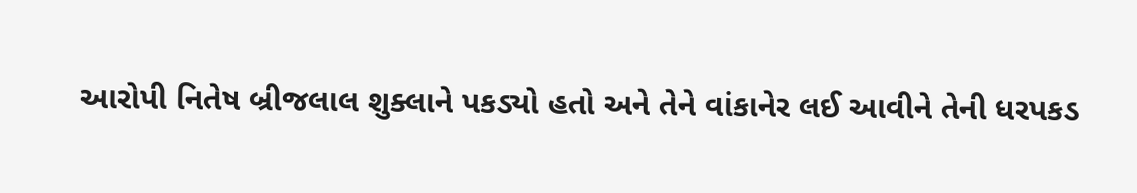આરોપી નિતેષ બ્રીજલાલ શુક્લાને પકડ્યો હતો અને તેને વાંકાનેર લઈ આવીને તેની ધરપકડ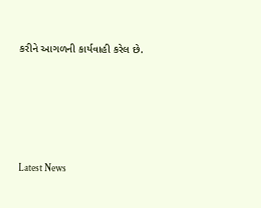કરીને આગળની કાર્યવાહી કરેલ છે.






Latest News